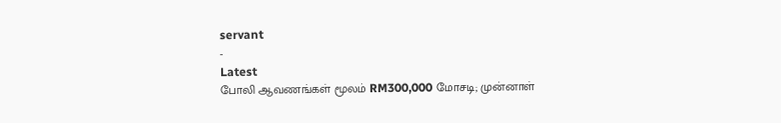servant
-
Latest
போலி ஆவணங்கள் மூலம் RM300,000 மோசடி; முன்னாள்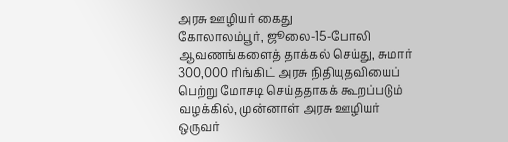அரசு ஊழியர் கைது
கோலாலம்பூர், ஜூலை-15-போலி ஆவணங்களைத் தாக்கல் செய்து, சுமார் 300,000 ரிங்கிட் அரசு நிதியுதவியைப் பெற்று மோசடி செய்ததாகக் கூறப்படும் வழக்கில், முன்னாள் அரசு ஊழியர் ஒருவர்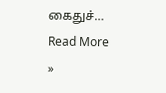கைதுச்…
Read More »